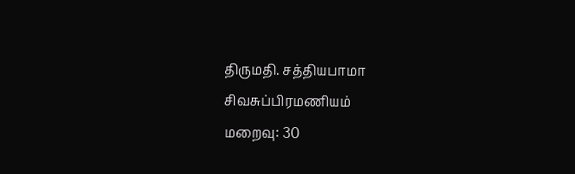திருமதி. சத்தியபாமா சிவசுப்பிரமணியம்
மறைவு: 30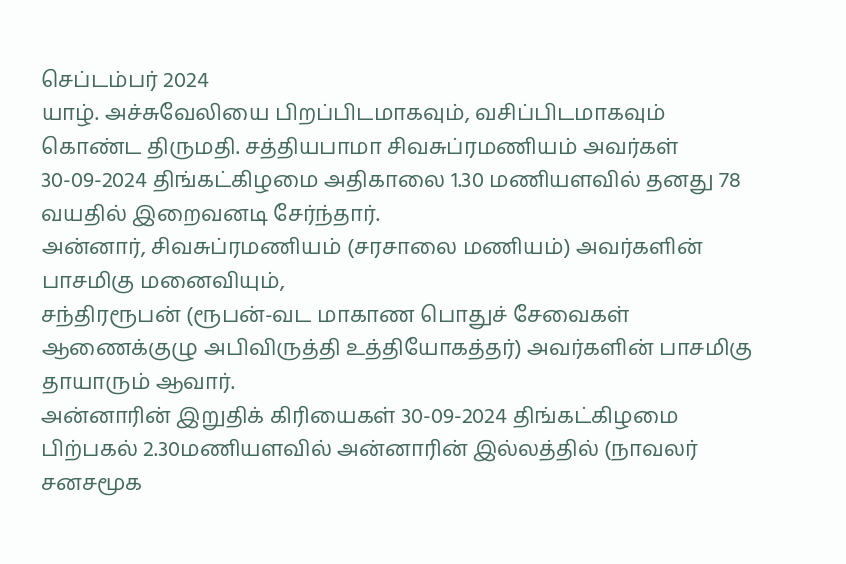செப்டம்பர் 2024
யாழ். அச்சுவேலியை பிறப்பிடமாகவும், வசிப்பிடமாகவும் கொண்ட திருமதி. சத்தியபாமா சிவசுப்ரமணியம் அவர்கள் 30-09-2024 திங்கட்கிழமை அதிகாலை 1.30 மணியளவில் தனது 78 வயதில் இறைவனடி சேர்ந்தார்.
அன்னார், சிவசுப்ரமணியம் (சரசாலை மணியம்) அவர்களின் பாசமிகு மனைவியும்,
சந்திரரூபன் (ரூபன்-வட மாகாண பொதுச் சேவைகள் ஆணைக்குழு அபிவிருத்தி உத்தியோகத்தர்) அவர்களின் பாசமிகு தாயாரும் ஆவார்.
அன்னாரின் இறுதிக் கிரியைகள் 30-09-2024 திங்கட்கிழமை பிற்பகல் 2.30மணியளவில் அன்னாரின் இல்லத்தில் (நாவலர் சனசமூக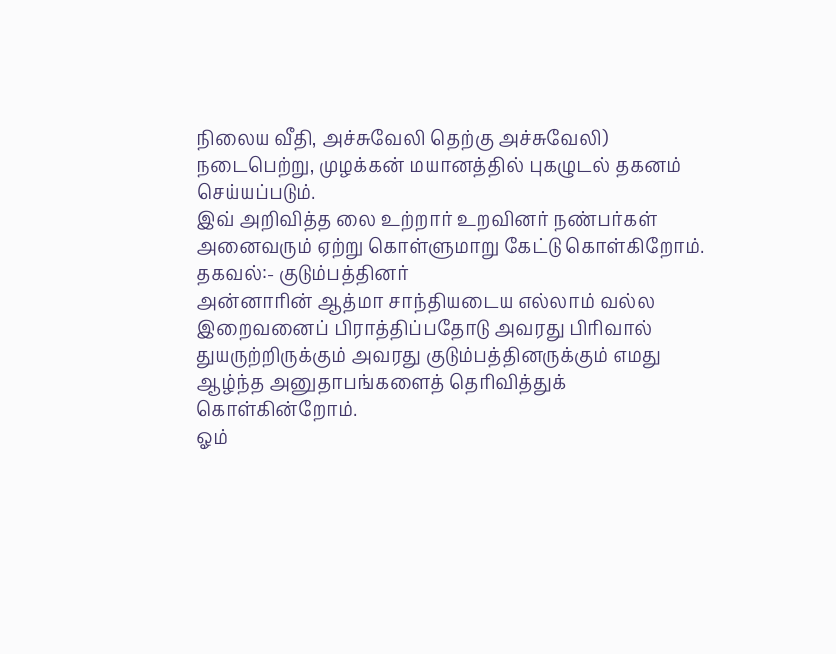நிலைய வீதி, அச்சுவேலி தெற்கு அச்சுவேலி) நடைபெற்று, முழக்கன் மயானத்தில் புகழுடல் தகனம் செய்யப்படும்.
இவ் அறிவித்த லை உற்றார் உறவினர் நண்பர்கள் அனைவரும் ஏற்று கொள்ளுமாறு கேட்டு கொள்கிறோம்.
தகவல்:- குடும்பத்தினர்
அன்னாரின் ஆத்மா சாந்தியடைய எல்லாம் வல்ல இறைவனைப் பிராத்திப்பதோடு அவரது பிரிவால் துயருற்றிருக்கும் அவரது குடும்பத்தினருக்கும் எமது ஆழ்ந்த அனுதாபங்களைத் தெரிவித்துக் கொள்கின்றோம்.
ஓம்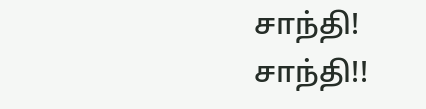சாந்தி! சாந்தி!!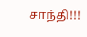சாந்தி!!!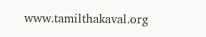www.tamilthakaval.org